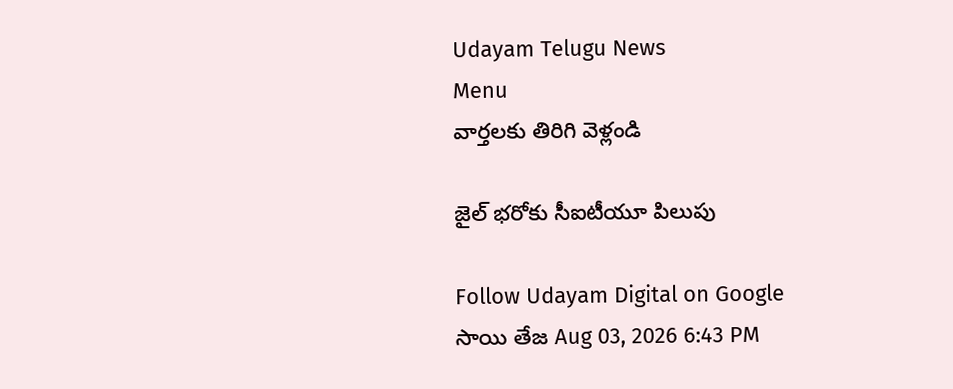Udayam Telugu News
Menu
వార్తలకు తిరిగి వెళ్లండి

జైల్ భరోకు సీఐటీయూ పిలుపు

Follow Udayam Digital on Google
సాయి తేజ Aug 03, 2026 6:43 PM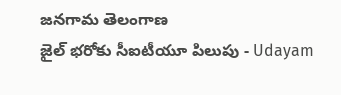జనగామ తెలంగాణ
జైల్ భరోకు సీఐటీయూ పిలుపు - Udayam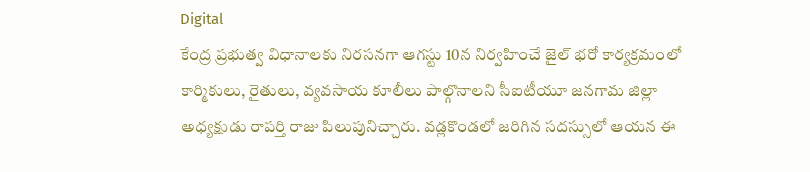Digital
కేంద్ర ప్రభుత్వ విధానాలకు నిరసనగా ఆగస్టు 10న నిర్వహించే జైల్ భరో కార్యక్రమంలో కార్మికులు, రైతులు, వ్యవసాయ కూలీలు పాల్గొనాలని సీఐటీయూ జనగామ జిల్లా అధ్యక్షుడు రాపర్తి రాజు పిలుపునిచ్చారు. వడ్లకొండలో జరిగిన సదస్సులో ఆయన ఈ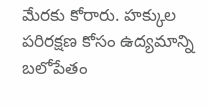మేరకు కోరారు. హక్కుల పరిరక్షణ కోసం ఉద్యమాన్ని బలోపేతం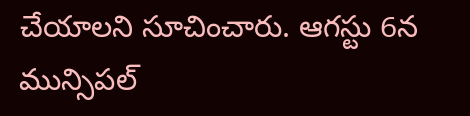చేయాలని సూచించారు. ఆగస్టు 6న మున్సిపల్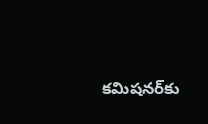కమిషనర్‌కు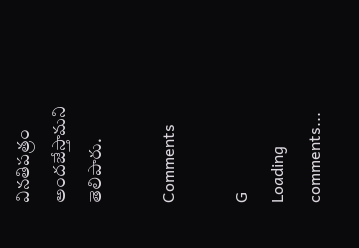వినతిపత్రం అందజేస్తామని తెలిపారు.

Comments

G
Loading comments...